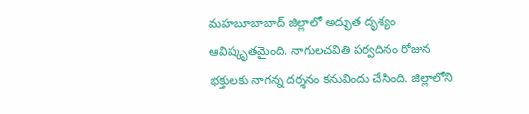మహబూబాబాద్ జిల్లాలో అద్భుత దృశ్యం ఆవిష్కృతమైంది. నాగులచవితి పర్వదినం రోజున భక్తులకు నాగన్న దర్శనం కనువిందు చేసింది. జిల్లాలోని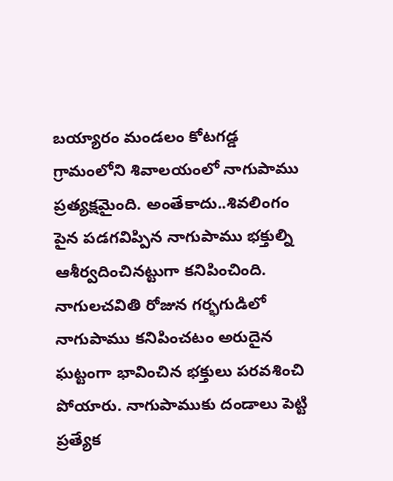బయ్యారం మండలం కోటగడ్డ గ్రామంలోని శివాలయంలో నాగుపాము ప్రత్యక్షమైంది. అంతేకాదు..శివలింగం పైన పడగవిప్పిన నాగుపాము భక్తుల్ని ఆశీర్వదించినట్టుగా కనిపించింది. నాగులచవితి రోజున గర్భగుడిలో నాగుపాము కనిపించటం అరుదైన ఘట్టంగా భావించిన భక్తులు పరవశించి పోయారు. నాగుపాముకు దండాలు పెట్టి ప్రత్యేక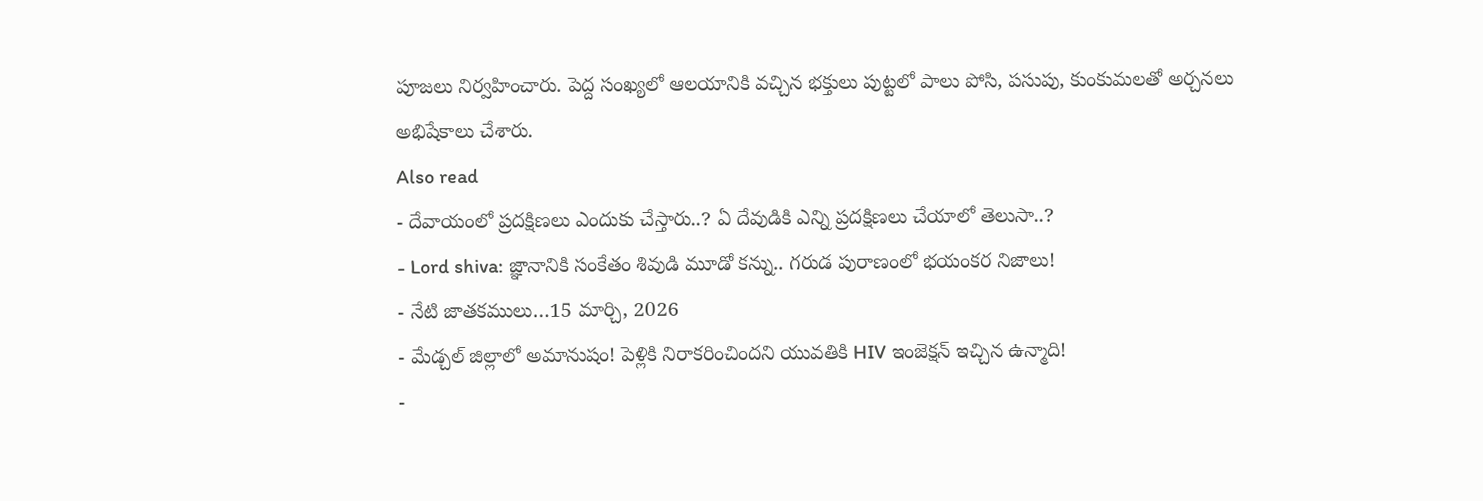పూజలు నిర్వహించారు. పెద్ద సంఖ్యలో ఆలయానికి వచ్చిన భక్తులు పుట్టలో పాలు పోసి, పసుపు, కుంకుమలతో అర్చనలు అభిషేకాలు చేశారు.
Also read
- దేవాయంలో ప్రదక్షిణలు ఎందుకు చేస్తారు..? ఏ దేవుడికి ఎన్ని ప్రదక్షిణలు చేయాలో తెలుసా..?
- Lord shiva: జ్ఞానానికి సంకేతం శివుడి మూడో కన్ను.. గరుడ పురాణంలో భయంకర నిజాలు!
- నేటి జాతకములు…15 మార్చి, 2026
- మేడ్చల్ జిల్లాలో అమానుషం! పెళ్లికి నిరాకరించిందని యువతికి HIV ఇంజెక్షన్ ఇచ్చిన ఉన్మాది!
-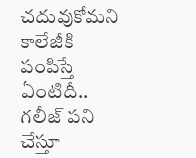చదువుకోమని కాలేజీకి పంపిస్తే ఏంటిదీ.. గలీజ్ పని చేస్తూ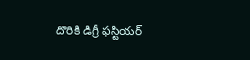దొరికి డిగ్రీ ఫస్టియర్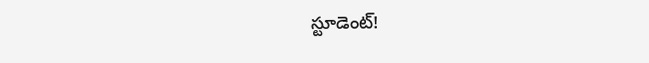స్టూడెంట్!